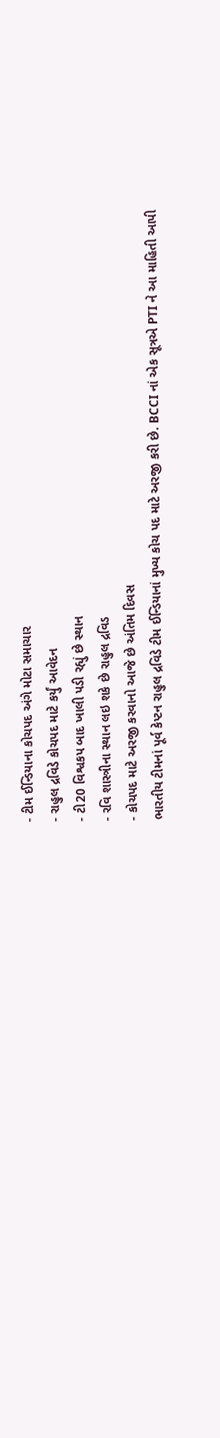- ટીમ ઈન્ડિયાના કોચપદ અંગે મોટા સમાચાર
- રાહુલ દ્રવિડે કોચપદ માટે કર્યું આવેદન
- ટી20 વિશ્વકપ બાદ ખાલી પડી રહ્યું છે સ્થાન
- રવિ શાસ્ત્રીના સ્થાન લઇ શકે છે રાહુલ દ્રવિડ
- કોચપદ માટે અરજી કરવાનો આજે છે અંતિમ દિવસ
ભારતીય ટીમનાં પૂર્વ કેપ્ટન રાહુલ દ્રવિડે ટીમ ઈન્ડિયાનાં મુખ્ય કોચ પદ માટે અરજી કરી છે. BCCI નાં એક સૂત્રએ PTI ને આ માહિતી આપી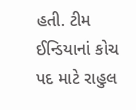હતી. ટીમ ઈન્ડિયાનાં કોચ પદ માટે રાહુલ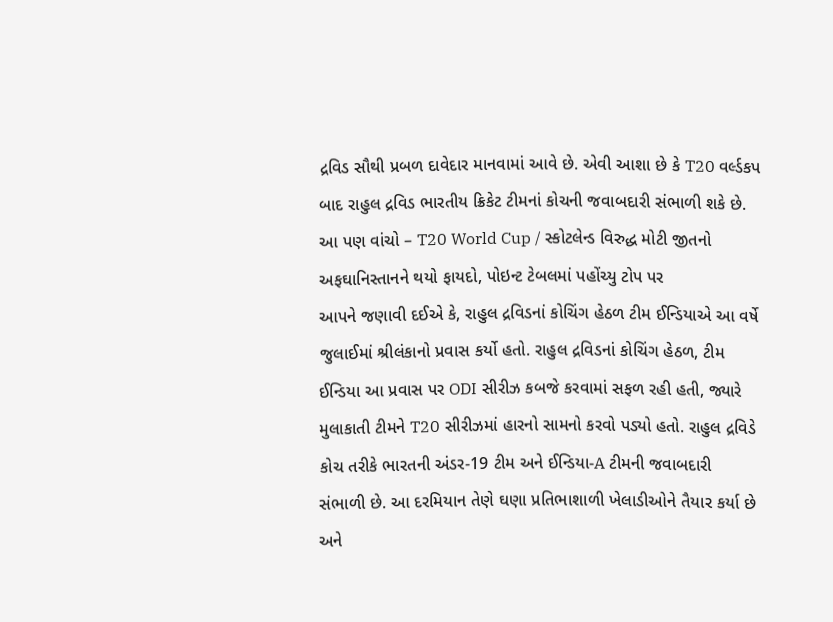દ્રવિડ સૌથી પ્રબળ દાવેદાર માનવામાં આવે છે. એવી આશા છે કે T20 વર્લ્ડકપ બાદ રાહુલ દ્રવિડ ભારતીય ક્રિકેટ ટીમનાં કોચની જવાબદારી સંભાળી શકે છે.
આ પણ વાંચો – T20 World Cup / સ્કોટલેન્ડ વિરુદ્ધ મોટી જીતનો અફઘાનિસ્તાનને થયો ફાયદો, પોઇન્ટ ટેબલમાં પહોંચ્યુ ટોપ પર
આપને જણાવી દઈએ કે, રાહુલ દ્રવિડનાં કોચિંગ હેઠળ ટીમ ઈન્ડિયાએ આ વર્ષે જુલાઈમાં શ્રીલંકાનો પ્રવાસ કર્યો હતો. રાહુલ દ્રવિડનાં કોચિંગ હેઠળ, ટીમ ઈન્ડિયા આ પ્રવાસ પર ODI સીરીઝ કબજે કરવામાં સફળ રહી હતી, જ્યારે મુલાકાતી ટીમને T20 સીરીઝમાં હારનો સામનો કરવો પડ્યો હતો. રાહુલ દ્રવિડે કોચ તરીકે ભારતની અંડર-19 ટીમ અને ઈન્ડિયા-A ટીમની જવાબદારી સંભાળી છે. આ દરમિયાન તેણે ઘણા પ્રતિભાશાળી ખેલાડીઓને તૈયાર કર્યા છે અને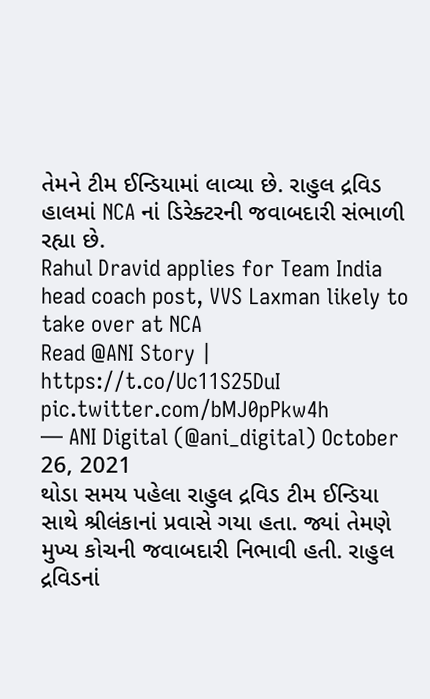તેમને ટીમ ઈન્ડિયામાં લાવ્યા છે. રાહુલ દ્રવિડ હાલમાં NCA નાં ડિરેક્ટરની જવાબદારી સંભાળી રહ્યા છે.
Rahul Dravid applies for Team India head coach post, VVS Laxman likely to take over at NCA
Read @ANI Story | https://t.co/Uc11S25DuI pic.twitter.com/bMJ0pPkw4h
— ANI Digital (@ani_digital) October 26, 2021
થોડા સમય પહેલા રાહુલ દ્રવિડ ટીમ ઈન્ડિયા સાથે શ્રીલંકાનાં પ્રવાસે ગયા હતા. જ્યાં તેમણે મુખ્ય કોચની જવાબદારી નિભાવી હતી. રાહુલ દ્રવિડનાં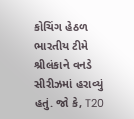કોચિંગ હેઠળ ભારતીય ટીમે શ્રીલંકાને વનડે સીરીઝમાં હરાવ્યું હતું. જો કે, T20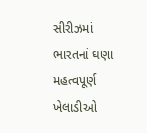સીરીઝમાં ભારતનાં ઘણા મહત્વપૂર્ણ ખેલાડીઓ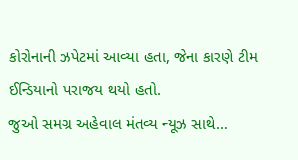કોરોનાની ઝપેટમાં આવ્યા હતા, જેના કારણે ટીમ ઈન્ડિયાનો પરાજય થયો હતો.
જુઓ સમગ્ર અહેવાલ મંતવ્ય ન્યૂઝ સાથે…